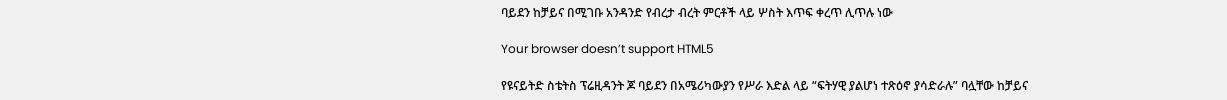ባይደን ከቻይና በሚገቡ አንዳንድ የብረታ ብረት ምርቶች ላይ ሦስት እጥፍ ቀረጥ ሊጥሉ ነው

Your browser doesn’t support HTML5

የዩናይትድ ስቴትስ ፕሬዚዳንት ጆ ባይደን በአሜሪካውያን የሥራ እድል ላይ “ፍትሃዊ ያልሆነ ተጽዕኖ ያሳድራሉ” ባሏቸው ከቻይና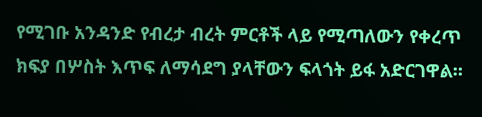የሚገቡ አንዳንድ የብረታ ብረት ምርቶች ላይ የሚጣለውን የቀረጥ ክፍያ በሦስት እጥፍ ለማሳደግ ያላቸውን ፍላጎት ይፋ አድርገዋል።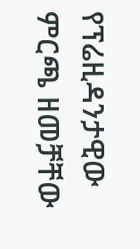የፕሬዚዳንታዊው ምርጫ ዘመቻቸው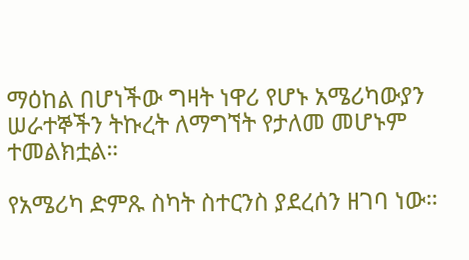ማዕከል በሆነችው ግዛት ነዋሪ የሆኑ አሜሪካውያን ሠራተኞችን ትኩረት ለማግኘት የታለመ መሆኑም ተመልክቷል።

የአሜሪካ ድምጹ ስካት ስተርንስ ያደረሰን ዘገባ ነው።